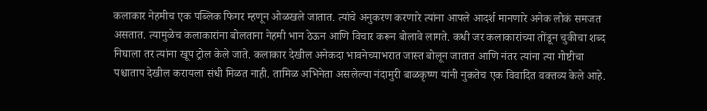कलाकार नेहमीच एक पब्लिक फिगर म्हणून ओळखले जातात. त्यांचे अनुकरण करणारे त्यांना आपले आदर्श मानणारे अनेक लोकं समजत असतात. त्यामुळेच कलाकारांना बोलताना नेहमी भान ठेऊन आणि विचार करून बोलावे लागते. कधी जर कलाकारांच्या तोंडून चुकीचा शब्द निघाला तर त्यांना खूप ट्रोल केले जाते. कलाकार देखील अनेकदा भावनेच्याभरात जास्त बोलून जातात आणि नंतर त्यांना त्या गोष्टीचा पश्चाताप देखील करायला संधी मिळत नाही. तामिळ अभिनेता असलेल्या नंदामुरी बाळकृष्ण यांनी नुकतेच एक विवादित वक्तव्य केले आहे.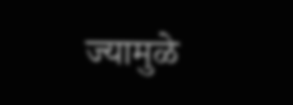ज्यामुळे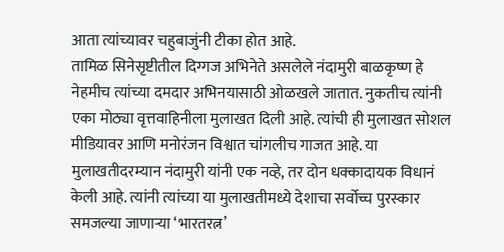आता त्यांच्यावर चहुबाजुंनी टीका होत आहे.
तामिळ सिनेसृष्टीतील दिग्गज अभिनेते असलेले नंदामुरी बाळकृष्ण हे नेहमीच त्यांच्या दमदार अभिनयासाठी ओळखले जातात. नुकतीच त्यांनी एका मोठ्या वृत्तवाहिनीला मुलाखत दिली आहे. त्यांची ही मुलाखत सोशल मीडियावर आणि मनोरंजन विश्वात चांगलीच गाजत आहे. या मुलाखतीदरम्यान नंदामुरी यांनी एक नव्हे, तर दोन धक्कादायक विधानं केली आहे. त्यांनी त्यांच्या या मुलाखतीमध्ये देशाचा सर्वोच्च पुरस्कार समजल्या जाणाऱ्या ‘भारतरत्न’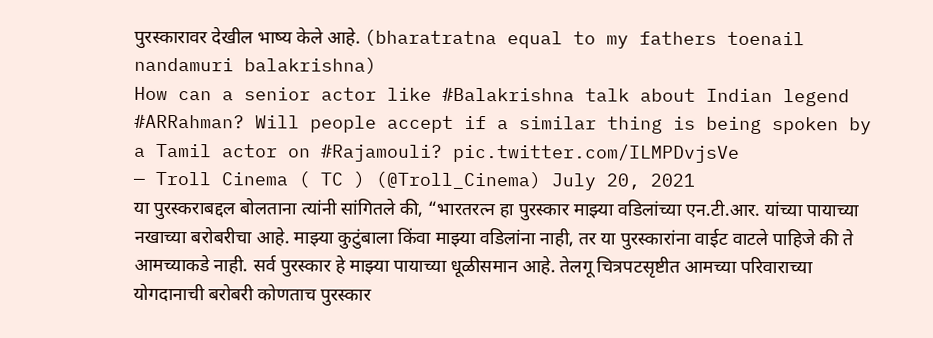पुरस्कारावर देखील भाष्य केले आहे. (bharatratna equal to my fathers toenail nandamuri balakrishna)
How can a senior actor like #Balakrishna talk about Indian legend #ARRahman? Will people accept if a similar thing is being spoken by a Tamil actor on #Rajamouli? pic.twitter.com/ILMPDvjsVe
— Troll Cinema ( TC ) (@Troll_Cinema) July 20, 2021
या पुरस्कराबद्दल बोलताना त्यांनी सांगितले की, “भारतरत्न हा पुरस्कार माझ्या वडिलांच्या एन.टी.आर. यांच्या पायाच्या नखाच्या बरोबरीचा आहे. माझ्या कुटुंबाला किंवा माझ्या वडिलांना नाही, तर या पुरस्कारांना वाईट वाटले पाहिजे की ते आमच्याकडे नाही. सर्व पुरस्कार हे माझ्या पायाच्या धूळीसमान आहे. तेलगू चित्रपटसृष्टीत आमच्या परिवाराच्या योगदानाची बरोबरी कोणताच पुरस्कार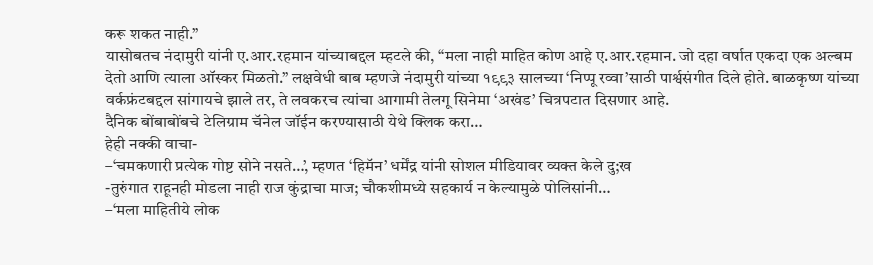करू शकत नाही.”
यासोबतच नंदामुरी यांनी ए.आर.रहमान यांच्याबद्दल म्हटले की, “मला नाही माहित कोण आहे ए.आर.रहमान. जो दहा वर्षात एकदा एक अल्बम देतो आणि त्याला ऑस्कर मिळतो.” लक्षवेधी बाब म्हणजे नंदामुरी यांच्या १९९३ सालच्या ‘निप्पू रव्वा’साठी पार्श्वसंगीत दिले होते. बाळकृष्ण यांच्या वर्कफ्रंटबद्दल सांगायचे झाले तर, ते लवकरच त्यांचा आगामी तेलगू सिनेमा ‘अखंड’ चित्रपटात दिसणार आहे.
दैनिक बोंबाबोंबचे टेलिग्राम चॅनेल जॉईन करण्यासाठी येथे क्लिक करा…
हेही नक्की वाचा-
–‘चमकणारी प्रत्येक गोष्ट सोने नसते…’, म्हणत ‘हिमॅन’ धर्मेंद्र यांनी सोशल मीडियावर व्यक्त केले दु;ख
-तुरुंगात राहूनही मोडला नाही राज कुंद्राचा माज; चौकशीमध्ये सहकार्य न केल्यामुळे पोलिसांनी…
–‘मला माहितीये लोक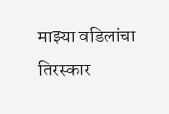माझ्या वडिलांचा तिरस्कार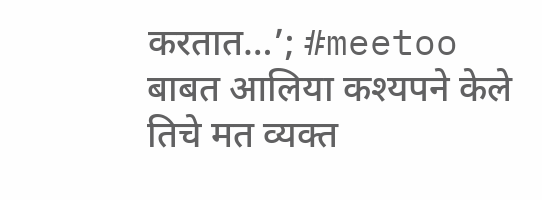करतात…’; #meetoo बाबत आलिया कश्यपने केले तिचे मत व्यक्त